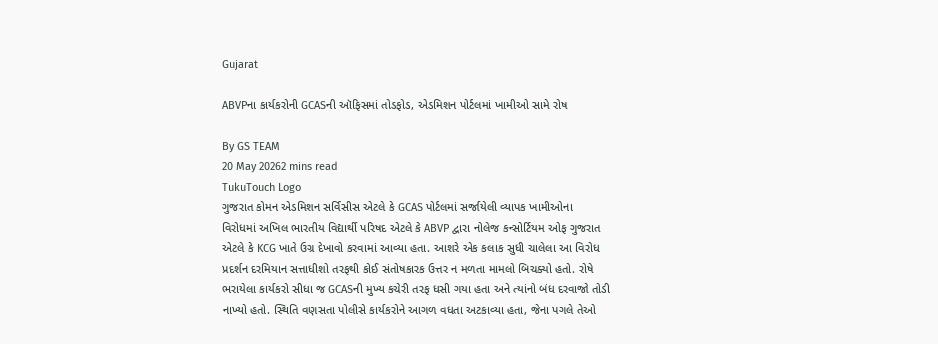Gujarat

ABVPના કાર્યકરોની GCASની ઑફિસમાં તોડફોડ, એડમિશન પોર્ટલમાં ખામીઓ સામે રોષ

By GS TEAM
20 May 20262 mins read
TukuTouch Logo
ગુજરાત કોમન એડમિશન સર્વિસીસ એટલે કે GCAS પોર્ટલમાં સર્જાયેલી વ્યાપક ખામીઓના વિરોધમાં અખિલ ભારતીય વિદ્યાર્થી પરિષદ એટલે કે ABVP દ્વારા નોલેજ કન્સોર્ટિયમ ઓફ ગુજરાત એટલે કે KCG ખાતે ઉગ્ર દેખાવો કરવામાં આવ્યા હતા. આશરે એક કલાક સુધી ચાલેલા આ વિરોધ પ્રદર્શન દરમિયાન સત્તાધીશો તરફથી કોઈ સંતોષકારક ઉત્તર ન મળતા મામલો બિચક્યો હતો. રોષે ભરાયેલા કાર્યકરો સીધા જ GCASની મુખ્ય કચેરી તરફ ધસી ગયા હતા અને ત્યાંનો બંધ દરવાજો તોડી નાખ્યો હતો. સ્થિતિ વણસતા પોલીસે કાર્યકરોને આગળ વધતા અટકાવ્યા હતા, જેના પગલે તેઓ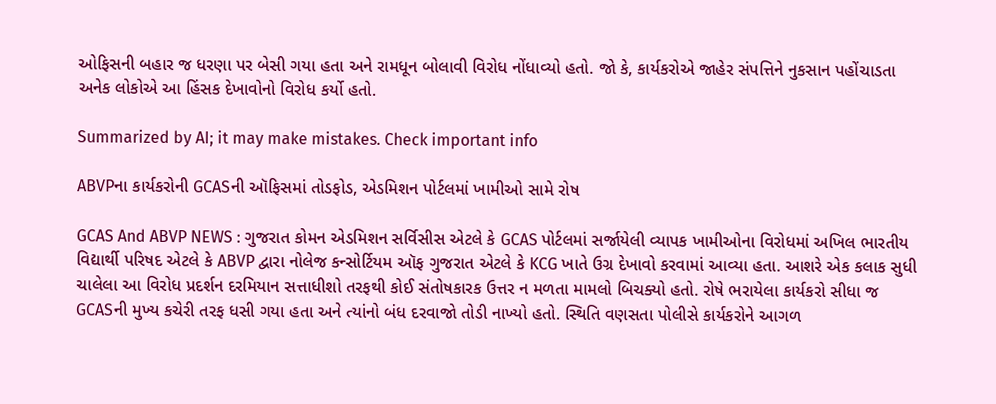ઓફિસની બહાર જ ધરણા પર બેસી ગયા હતા અને રામધૂન બોલાવી વિરોધ નોંધાવ્યો હતો. જો કે, કાર્યકરોએ જાહેર સંપત્તિને નુકસાન પહોંચાડતા અનેક લોકોએ આ હિંસક દેખાવોનો વિરોધ કર્યો હતો.

Summarized by AI; it may make mistakes. Check important info

ABVPના કાર્યકરોની GCASની ઑફિસમાં તોડફોડ, એડમિશન પોર્ટલમાં ખામીઓ સામે રોષ

GCAS And ABVP NEWS : ગુજરાત કોમન એડમિશન સર્વિસીસ એટલે કે GCAS પોર્ટલમાં સર્જાયેલી વ્યાપક ખામીઓના વિરોધમાં અખિલ ભારતીય વિદ્યાર્થી પરિષદ એટલે કે ABVP દ્વારા નોલેજ કન્સોર્ટિયમ ઑફ ગુજરાત એટલે કે KCG ખાતે ઉગ્ર દેખાવો કરવામાં આવ્યા હતા. આશરે એક કલાક સુધી ચાલેલા આ વિરોધ પ્રદર્શન દરમિયાન સત્તાધીશો તરફથી કોઈ સંતોષકારક ઉત્તર ન મળતા મામલો બિચક્યો હતો. રોષે ભરાયેલા કાર્યકરો સીધા જ GCASની મુખ્ય કચેરી તરફ ધસી ગયા હતા અને ત્યાંનો બંધ દરવાજો તોડી નાખ્યો હતો. સ્થિતિ વણસતા પોલીસે કાર્યકરોને આગળ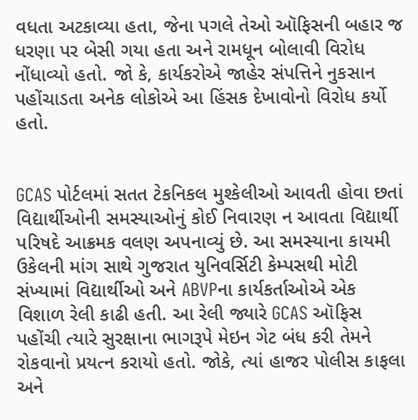વધતા અટકાવ્યા હતા, જેના પગલે તેઓ ઑફિસની બહાર જ ધરણા પર બેસી ગયા હતા અને રામધૂન બોલાવી વિરોધ નોંધાવ્યો હતો. જો કે, કાર્યકરોએ જાહેર સંપત્તિને નુકસાન પહોંચાડતા અનેક લોકોએ આ હિંસક દેખાવોનો વિરોધ કર્યો હતો.


GCAS પોર્ટલમાં સતત ટેકનિકલ મુશ્કેલીઓ આવતી હોવા છતાં વિદ્યાર્થીઓની સમસ્યાઓનું કોઈ નિવારણ ન આવતા વિદ્યાર્થી પરિષદે આક્રમક વલણ અપનાવ્યું છે. આ સમસ્યાના કાયમી ઉકેલની માંગ સાથે ગુજરાત યુનિવર્સિટી કેમ્પસથી મોટી સંખ્યામાં વિદ્યાર્થીઓ અને ABVPના કાર્યકર્તાઓએ એક વિશાળ રેલી કાઢી હતી. આ રેલી જ્યારે GCAS ઑફિસ પહોંચી ત્યારે સુરક્ષાના ભાગરૂપે મેઇન ગેટ બંધ કરી તેમને રોકવાનો પ્રયત્ન કરાયો હતો. જોકે, ત્યાં હાજર પોલીસ કાફલા અને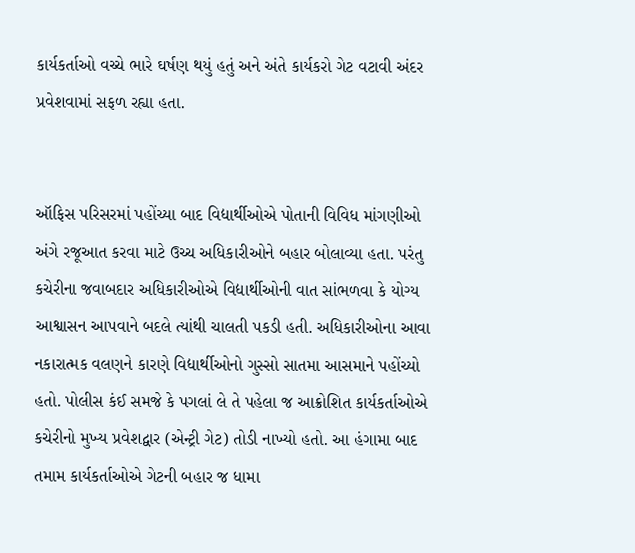કાર્યકર્તાઓ વચ્ચે ભારે ઘર્ષણ થયું હતું અને અંતે કાર્યકરો ગેટ વટાવી અંદર પ્રવેશવામાં સફળ રહ્યા હતા.


ઑફિસ પરિસરમાં પહોંચ્યા બાદ વિદ્યાર્થીઓએ પોતાની વિવિધ માંગણીઓ અંગે રજૂઆત કરવા માટે ઉચ્ચ અધિકારીઓને બહાર બોલાવ્યા હતા. પરંતુ કચેરીના જવાબદાર અધિકારીઓએ વિદ્યાર્થીઓની વાત સાંભળવા કે યોગ્ય આશ્વાસન આપવાને બદલે ત્યાંથી ચાલતી પકડી હતી. અધિકારીઓના આવા નકારાત્મક વલણને કારણે વિદ્યાર્થીઓનો ગુસ્સો સાતમા આસમાને પહોંચ્યો હતો. પોલીસ કંઈ સમજે કે પગલાં લે તે પહેલા જ આક્રોશિત કાર્યકર્તાઓએ કચેરીનો મુખ્ય પ્રવેશદ્વાર (એન્ટ્રી ગેટ) તોડી નાખ્યો હતો. આ હંગામા બાદ તમામ કાર્યકર્તાઓએ ગેટની બહાર જ ધામા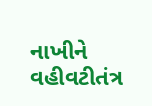નાખીને વહીવટીતંત્ર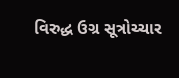વિરુદ્ધ ઉગ્ર સૂત્રોચ્ચાર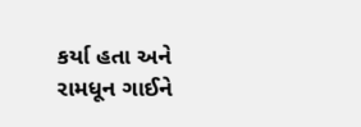કર્યા હતા અને રામધૂન ગાઈને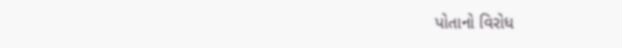પોતાનો વિરોધ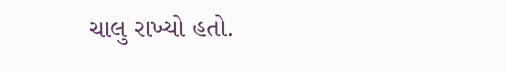ચાલુ રાખ્યો હતો.